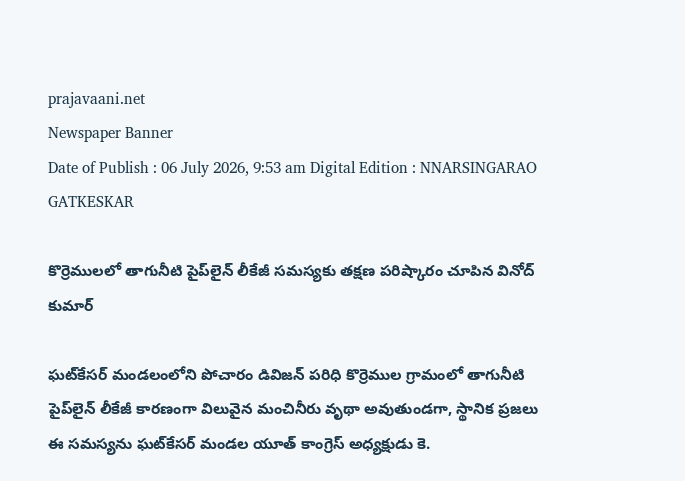prajavaani.net
Newspaper Banner
Date of Publish : 06 July 2026, 9:53 am Digital Edition : NNARSINGARAO GATKESKAR

కొర్రెములలో తాగునీటి పైప్‌లైన్ లీకేజీ సమస్యకు తక్షణ పరిష్కారం చూపిన వినోద్ కుమార్

ఘట్‌కేసర్ మండలంలోని పోచారం డివిజన్ పరిధి కొర్రెముల గ్రామంలో తాగునీటి పైప్‌లైన్ లీకేజీ కారణంగా విలువైన మంచినీరు వృథా అవుతుండగా, స్థానిక ప్రజలు ఈ సమస్యను ఘట్‌కేసర్ మండల యూత్ కాంగ్రెస్ అధ్యక్షుడు కె.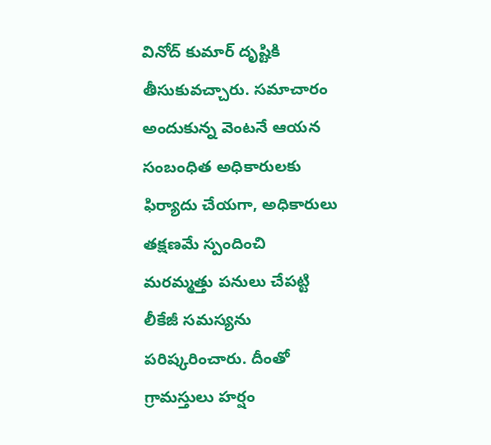వినోద్ కుమార్ దృష్టికి తీసుకువచ్చారు. సమాచారం అందుకున్న వెంటనే ఆయన సంబంధిత అధికారులకు ఫిర్యాదు చేయగా, అధికారులు తక్షణమే స్పందించి మరమ్మత్తు పనులు చేపట్టి లీకేజీ సమస్యను పరిష్కరించారు. దీంతో గ్రామస్తులు హర్షం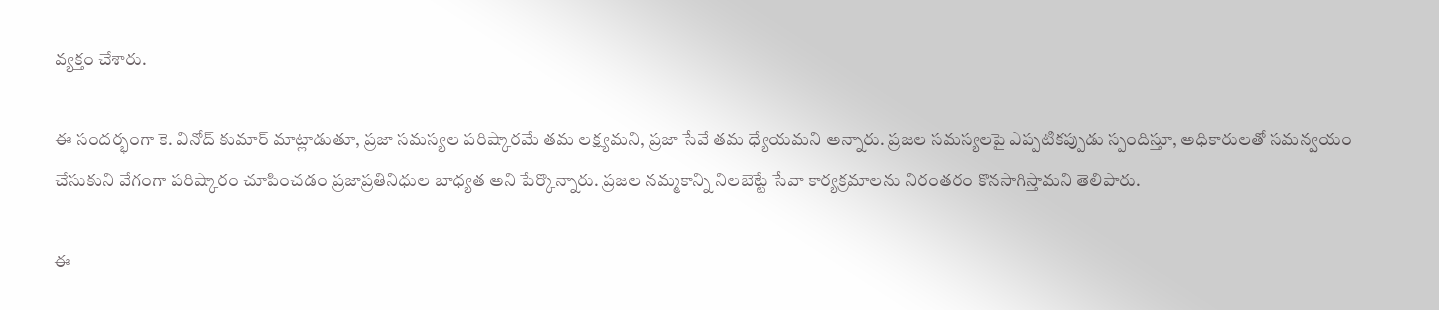వ్యక్తం చేశారు.

ఈ సందర్భంగా కె. వినోద్ కుమార్ మాట్లాడుతూ, ప్రజా సమస్యల పరిష్కారమే తమ లక్ష్యమని, ప్రజా సేవే తమ ధ్యేయమని అన్నారు. ప్రజల సమస్యలపై ఎప్పటికప్పుడు స్పందిస్తూ, అధికారులతో సమన్వయం చేసుకుని వేగంగా పరిష్కారం చూపించడం ప్రజాప్రతినిధుల బాధ్యత అని పేర్కొన్నారు. ప్రజల నమ్మకాన్ని నిలబెట్టే సేవా కార్యక్రమాలను నిరంతరం కొనసాగిస్తామని తెలిపారు.

ఈ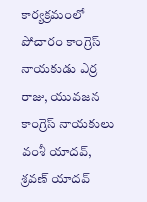కార్యక్రమంలో పోచారం కాంగ్రెస్ నాయకుడు ఎర్ర రాజు, యువజన కాంగ్రెస్ నాయకులు వంశీ యాదవ్, శ్రవణ్ యాదవ్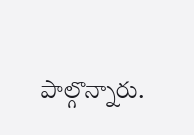పాల్గొన్నారు.